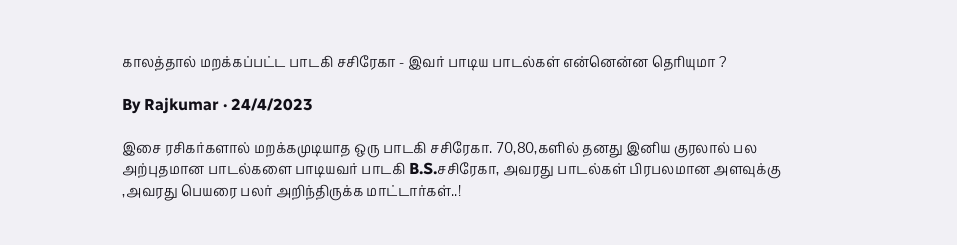காலத்தால் மறக்கப்பட்ட பாடகி சசிரேகா - இவர் பாடிய பாடல்கள் என்னென்ன தெரியுமா ?

By Rajkumar · 24/4/2023

இசை ரசிகர்களால் மறக்கமுடியாத ஒரு பாடகி சசிரேகா. 70,80,களில் தனது இனிய குரலால் பல அற்புதமான பாடல்களை பாடியவர் பாடகி B.S.சசிரேகா, அவரது பாடல்கள் பிரபலமான அளவுக்கு ,அவரது பெயரை பலர் அறிந்திருக்க மாட்டார்கள்..!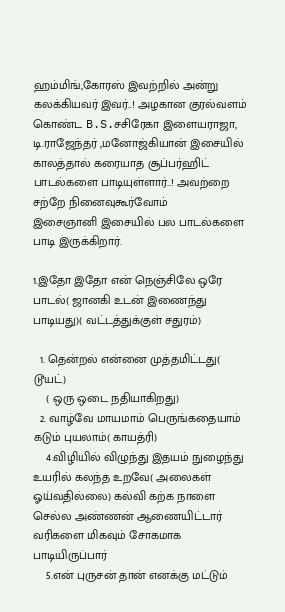ஹம்மிங்,கோரஸ் இவற்றில் அன்று கலக்கியவர் இவர்..! அழகான குரல்வளம் கொண்ட B.S.சசிரேகா இளையராஜா, டி.ராஜேந்தர் ,மனோஜ்கியான் இசையில் காலத்தால் கரையாத சூப்பர்ஹிட் பாடல்களை பாடியுள்ளார்..! அவற்றை சற்றே நினைவுகூர்வோம்
இசைஞானி இசையில் பல பாடல்களை பாடி இருக்கிறார்.

1.இதோ இதோ என் நெஞ்சிலே ஒரே பாடல்( ஜானகி உடன் இணைந்து பாடியது)( வட்டத்துக்குள் சதுரம்)

  1. தென்றல் என்னை முத்தமிட்டது( டூயட்)
    ( ஒரு ஒடை நதியாகிறது)
  2. வாழ்வே மாயமாம் பெருங்கதையாம் கடும் புயலாம்( காயத்ரி)
    4.விழியில் விழுந்து இதயம் நுழைந்து உயரில் கலந்த உறவே( அலைகள் ஓய்வதில்லை) கல்வி கற்க நாளை செல்ல அண்ணன் ஆணையிட்டார் வரிகளை மிகவும் சோகமாக பாடியிருப்பார்
    5.என் புருசன் தான் எனக்கு மட்டும்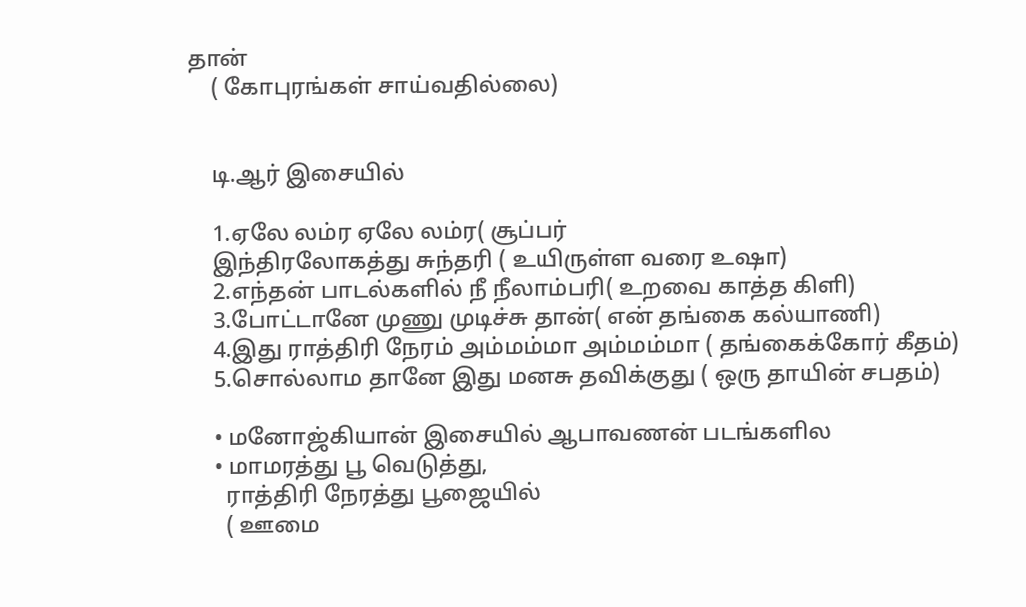தான்
    ( கோபுரங்கள் சாய்வதில்லை)


    டி.ஆர் இசையில்

    1.ஏலே லம்ர ஏலே லம்ர( சூப்பர்
    இந்திரலோகத்து சுந்தரி ( உயிருள்ள வரை உஷா)
    2.எந்தன் பாடல்களில் நீ நீலாம்பரி( உறவை காத்த கிளி)
    3.போட்டானே முணு முடிச்சு தான்( என் தங்கை கல்யாணி)
    4.இது ராத்திரி நேரம் அம்மம்மா அம்மம்மா ( தங்கைக்கோர் கீதம்)
    5.சொல்லாம தானே இது மனசு தவிக்குது ( ஒரு தாயின் சபதம்)

    • மனோஜ்கியான் இசையில் ஆபாவணன் படங்களில
    • மாமரத்து பூ வெடுத்து,
      ராத்திரி நேரத்து பூஜையில்
      ( ஊமை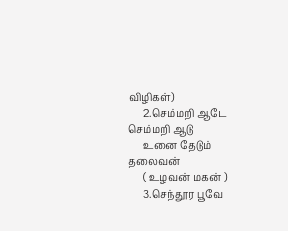விழிகள்)
      2.செம்மறி ஆடே செம்மறி ஆடு
      உனை தேடும் தலைவன்
      ( உழவன் மகன் )
      3.செந்தூர பூவே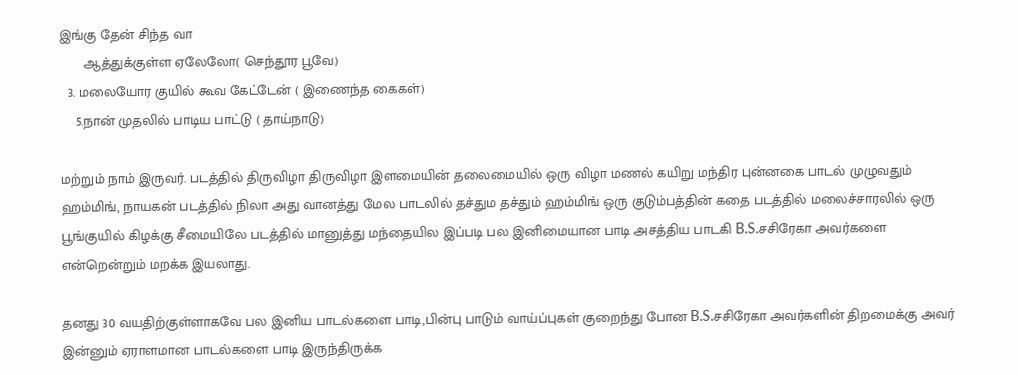இங்கு தேன் சிந்த வா
      ஆத்துக்குள்ள ஏலேலோ( செந்தூர பூவே)
  3. மலையோர குயில் கூவ கேட்டேன் ( இணைந்த கைகள்)
    5.நான் முதலில் பாடிய பாட்டு ( தாய்நாடு)

மற்றும் நாம் இருவர். படத்தில் திருவிழா திருவிழா இளமையின் தலைமையில் ஒரு விழா மணல் கயிறு மந்திர புன்னகை பாடல் முழுவதும் ஹம்மிங், நாயகன் படத்தில் நிலா அது வானத்து மேல பாடலில் தச்தும தச்தும் ஹம்மிங் ஒரு குடும்பத்தின் கதை படத்தில் மலைச்சாரலில் ஒரு பூங்குயில் கிழக்கு சீமையிலே படத்தில் மானுத்து மந்தையில இப்படி பல இனிமையான பாடி அசத்திய பாடகி B.S.சசிரேகா அவர்களை என்றென்றும் மறக்க இயலாது.

தனது 30 வயதிற்குள்ளாகவே பல இனிய பாடல்களை பாடி,பின்பு பாடும் வாய்ப்புகள் குறைந்து போன B.S.சசிரேகா அவர்களின் திறமைக்கு அவர் இன்னும் ஏராளமான பாடல்களை பாடி இருந்திருக்க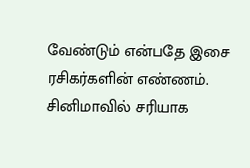வேண்டும் என்பதே இசை ரசிகர்களின் எண்ணம். சினிமாவில் சரியாக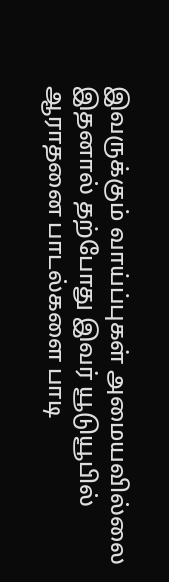இவருக்கும் வாய்ப்புகள் அமையவில்லை இதனால் தற்போது இவர் யூடுயூபில் ஆராதனை பாடல்களை பாடி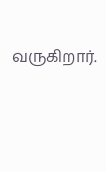வருகிறார்.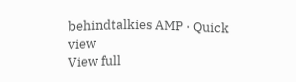behindtalkies AMP · Quick view
View full